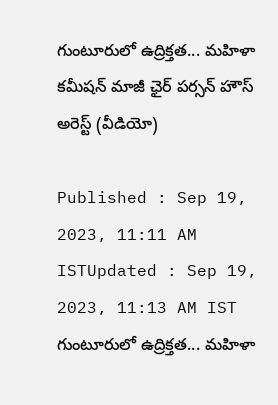గుంటూరులో ఉద్రిక్తత... మహిళా కమీషన్ మాజీ ఛైర్ పర్సన్ హౌస్ అరెస్ట్ (వీడియో)

Published : Sep 19, 2023, 11:11 AM ISTUpdated : Sep 19, 2023, 11:13 AM IST
గుంటూరులో ఉద్రిక్తత... మహిళా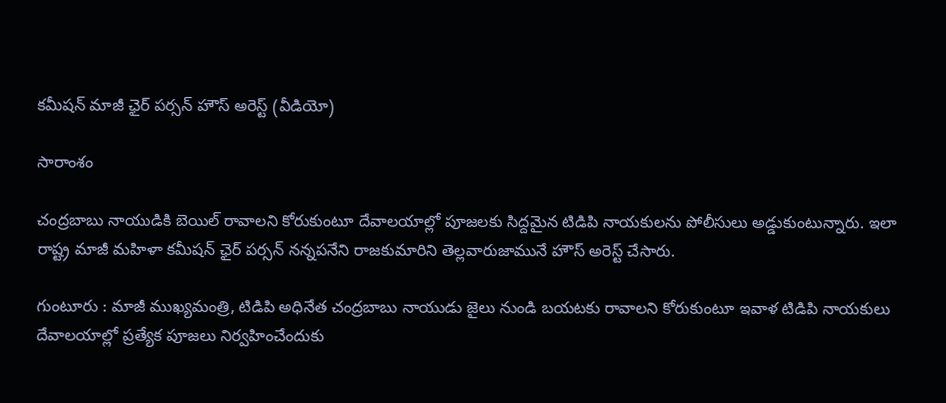కమీషన్ మాజీ ఛైర్ పర్సన్ హౌస్ అరెస్ట్ (వీడియో)

సారాంశం

చంద్రబాబు నాయుడికి బెయిల్ రావాలని కోరుకుంటూ దేవాలయాల్లో పూజలకు సిద్దమైన టిడిపి నాయకులను పోలీసులు అడ్డుకుంటున్నారు. ఇలా రాష్ట్ర మాజీ మహిళా కమీషన్ ఛైర్ పర్సన్ నన్నపనేని రాజకుమారిని తెల్లవారుజామునే హౌస్ అరెస్ట్ చేసారు.

గుంటూరు : మాజీ ముఖ్యమంత్రి, టిడిపి అధినేత చంద్రబాబు నాయుడు జైలు నుండి బయటకు రావాలని కోరుకుంటూ ఇవాళ టిడిపి నాయకులు దేవాలయాల్లో ప్రత్యేక పూజలు నిర్వహించేందుకు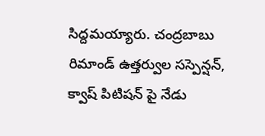సిద్దమయ్యారు. చంద్రబాబు రిమాండ్ ఉత్తర్వుల సస్పెన్షన్, క్వాష్ పిటిషన్ పై నేడు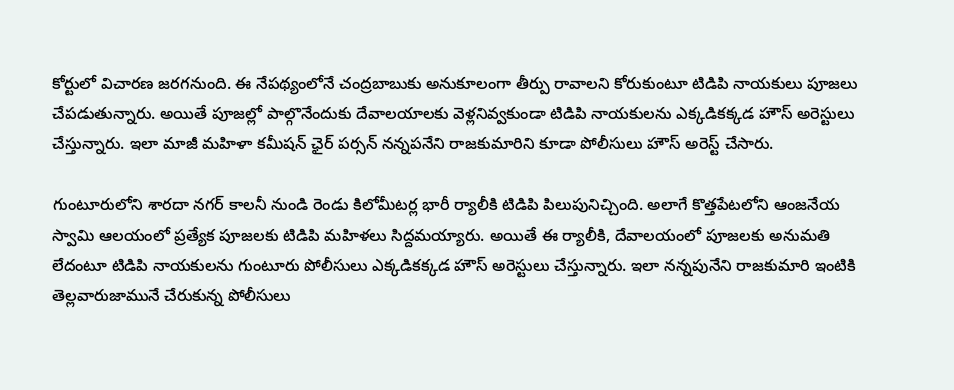కోర్టులో విచారణ జరగనుంది. ఈ నేపథ్యంలోనే చంద్రబాబుకు అనుకూలంగా తీర్పు రావాలని కోరుకుంటూ టిడిపి నాయకులు పూజలు చేపడుతున్నారు. అయితే పూజల్లో పాల్గొనేందుకు దేవాలయాలకు వెళ్లనివ్వకుండా టిడిపి నాయకులను ఎక్కడికక్కడ హౌస్ అరెస్టులు చేస్తున్నారు. ఇలా మాజీ మహిళా కమీషన్ ఛైర్ పర్సన్ నన్నపనేని రాజకుమారిని కూడా పోలీసులు హౌస్ అరెస్ట్ చేసారు.

గుంటూరులోని శారదా నగర్ కాలనీ నుండి రెండు కిలోమీటర్ల భారీ ర్యాలీకి టిడిపి పిలుపునిచ్చింది. అలాగే కొత్తపేటలోని ఆంజనేయ స్వామి ఆలయంలో ప్రత్యేక పూజలకు టిడిపి మహిళలు సిద్దమయ్యారు. అయితే ఈ ర్యాలీకి, దేవాలయంలో పూజలకు అనుమతి లేదంటూ టిడిపి నాయకులను గుంటూరు పోలీసులు ఎక్కడికక్కడ హౌస్ అరెస్టులు చేస్తున్నారు. ఇలా నన్నపునేని రాజకుమారి ఇంటికి తెల్లవారుజామునే చేరుకున్న పోలీసులు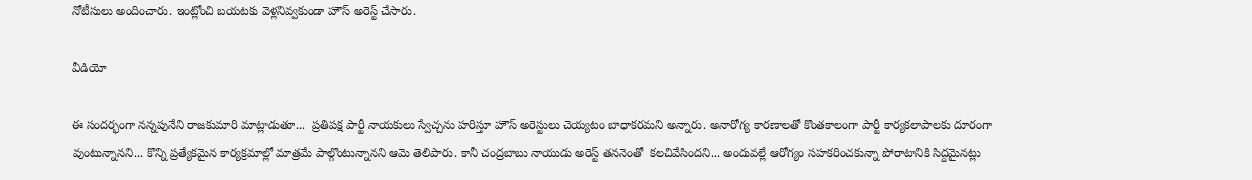నోటీసులు అందించారు. ఇంట్లోంచి బయటకు వెళ్లనివ్వకుండా హౌస్ అరెస్ట్ చేసారు.

వీడియో

ఈ సందర్భంగా నన్నపునేని రాజకుమారి మాట్లాడుతూ...  ప్రతిపక్ష పార్టీ నాయకులు స్వేచ్చను హరిస్తూ హౌస్ అరెస్టులు చెయ్యటం బాధాకరమని అన్నారు. అనారోగ్య కారణాలతో కొంతకాలంగా పార్టీ కార్యకలాపాలకు దూరంగా వుంటున్నానని... కొన్ని ప్రత్యేకమైన కార్యక్రమాల్లో మాత్రమే పాల్గొంటున్నానని ఆమె తెలిపారు. కానీ చంద్రబాబు నాయుడు అరెస్ట్ తననెంతో  కలచివేసిందని... అందువల్లే ఆరోగ్యం సహకరించకున్నా పోరాటానికి సిద్దమైనట్లు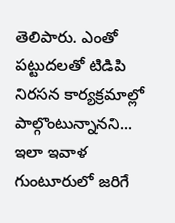తెలిపారు. ఎంతో పట్టుదలతో టిడిపి నిరసన కార్యక్రమాల్లో పాల్గొంటున్నానని... ఇలా ఇవాళ గుంటూరులో జరిగే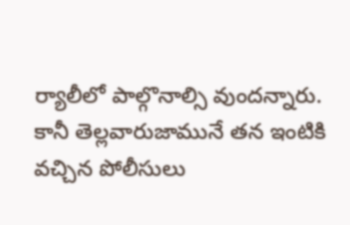ర్యాలీలో పాల్గొనాల్సి వుందన్నారు. కానీ తెల్లవారుజామునే తన ఇంటికి వచ్చిన పోలీసులు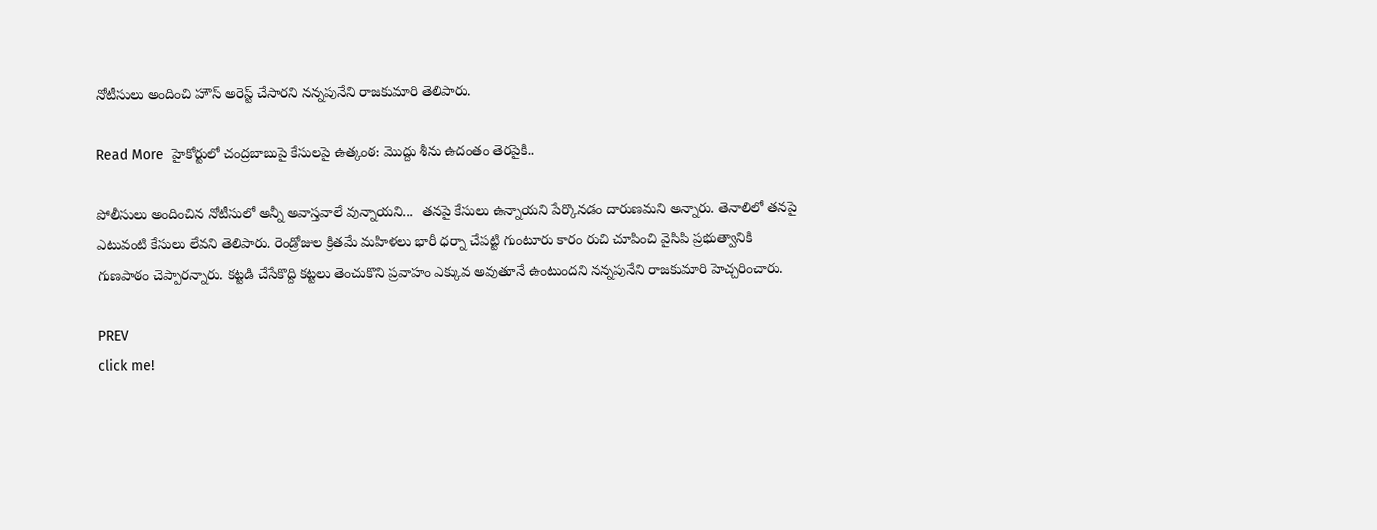నోటీసులు అందించి హౌస్ అరెస్ట్ చేసారని నన్నపునేని రాజకుమారి తెలిపారు.

Read More  హైకోర్టులో చంద్రబాబుపై కేసులపై ఉత్కంఠ: మొద్దు శీను ఉదంతం తెరపైకి..

పోలీసులు అందించిన నోటీసులో అన్నీ అవాస్తవాలే వున్నాయని...  తనపై కేసులు ఉన్నాయని పేర్కొనడం దారుణమని అన్నారు. తెనాలిలో తనపై ఎటువంటి కేసులు లేవని తెలిపారు. రెండ్రోజుల క్రితమే మహిళలు భారీ ధర్నా చేపట్టి గుంటూరు కారం రుచి చూపించి వైసిపి ప్రభుత్వానికి గుణపాఠం చెప్పారన్నారు. కట్టడి చేసేకొద్ది కట్టలు తెంచుకొని ప్రవాహం ఎక్కువ అవుతూనే ఉంటుందని నన్నపునేని రాజకుమారి హెచ్చరించారు.

PREV
click me!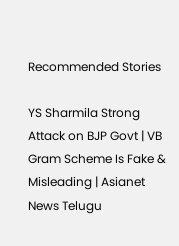Recommended Stories

YS Sharmila Strong Attack on BJP Govt | VB Gram Scheme Is Fake & Misleading | Asianet News Telugu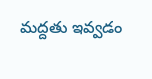మద్దతు ఇవ్వడం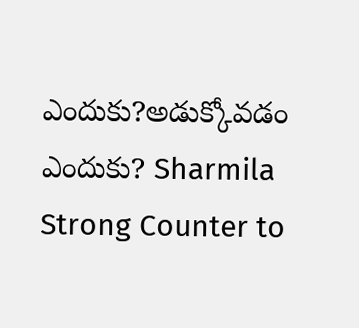ఎందుకు?అడుక్కోవడం ఎందుకు? Sharmila Strong Counter to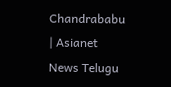Chandrababu | Asianet News Telugu